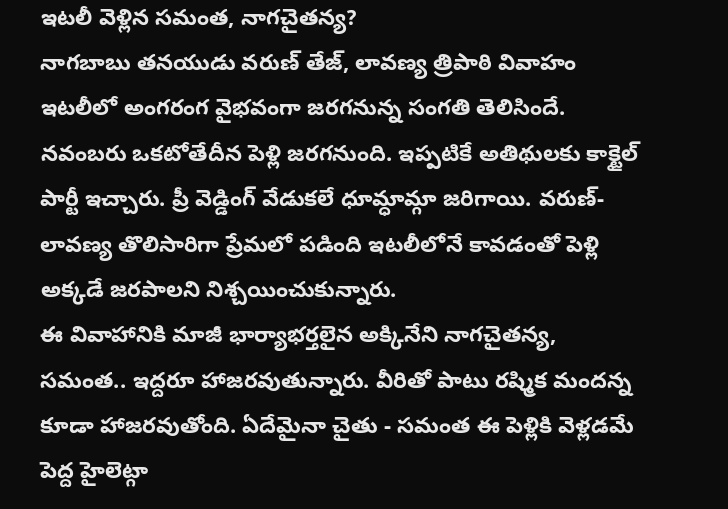ఇటలీ వెళ్లిన సమంత, నాగచైతన్య?
నాగబాబు తనయుడు వరుణ్ తేజ్, లావణ్య త్రిపాఠి వివాహం ఇటలీలో అంగరంగ వైభవంగా జరగనున్న సంగతి తెలిసిందే. నవంబరు ఒకటోతేదీన పెళ్లి జరగనుంది. ఇప్పటికే అతిథులకు కాక్టైల్ పార్టీ ఇచ్చారు. ప్రీ వెడ్డింగ్ వేడుకలే ధూమ్ధామ్గా జరిగాయి. వరుణ్-లావణ్య తొలిసారిగా ప్రేమలో పడింది ఇటలీలోనే కావడంతో పెళ్లి అక్కడే జరపాలని నిశ్చయించుకున్నారు.
ఈ వివాహానికి మాజీ భార్యాభర్తలైన అక్కినేని నాగచైతన్య, సమంత.. ఇద్దరూ హాజరవుతున్నారు. వీరితో పాటు రష్మిక మందన్న కూడా హాజరవుతోంది. ఏదేమైనా చైతు - సమంత ఈ పెళ్లికి వెళ్లడమే పెద్ద హైలెట్గా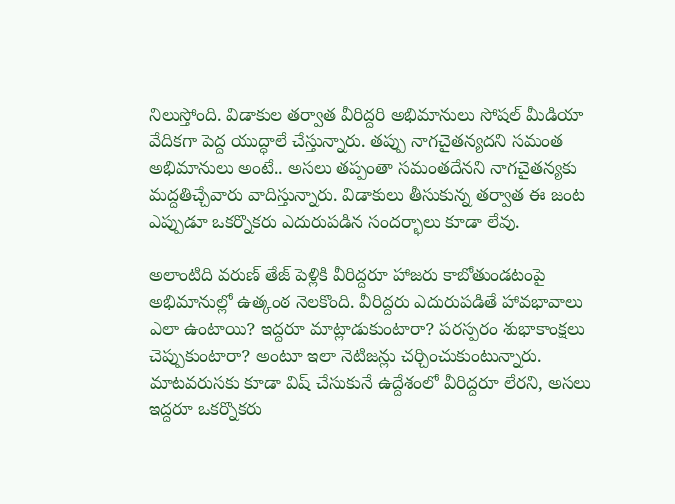నిలుస్తోంది. విడాకుల తర్వాత వీరిద్దరి అభిమానులు సోషల్ మీడియా వేదికగా పెద్ద యుద్ధాలే చేస్తున్నారు. తప్పు నాగచైతన్యదని సమంత అభిమానులు అంటే.. అసలు తప్పంతా సమంతదేనని నాగచైతన్యకు మద్దతిచ్చేవారు వాదిస్తున్నారు. విడాకులు తీసుకున్న తర్వాత ఈ జంట ఎప్పుడూ ఒకర్నొకరు ఎదురుపడిన సందర్భాలు కూడా లేవు.

అలాంటిది వరుణ్ తేజ్ పెళ్లికి వీరిద్దరూ హాజరు కాబోతుండటంపై అభిమానుల్లో ఉత్కంఠ నెలకొంది. వీరిద్దరు ఎదురుపడితే హావభావాలు ఎలా ఉంటాయి? ఇద్దరూ మాట్లాడుకుంటారా? పరస్పరం శుభాకాంక్షలు చెప్పుకుంటారా? అంటూ ఇలా నెటిజన్లు చర్చించుకుంటున్నారు.
మాటవరుసకు కూడా విష్ చేసుకునే ఉద్దేశంలో వీరిద్దరూ లేరని, అసలు ఇద్దరూ ఒకర్నొకరు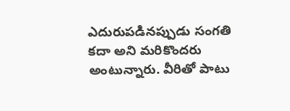ఎదురుపడినప్పుడు సంగతి కదా అని మరికొందరు అంటున్నారు. వీరితో పాటు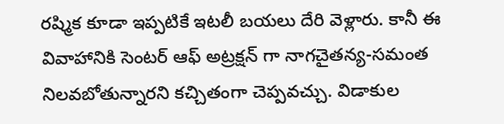రష్మిక కూడా ఇప్పటికే ఇటలీ బయలు దేరి వెళ్లారు. కానీ ఈ వివాహానికి సెంటర్ ఆఫ్ అట్రక్షన్ గా నాగచైతన్య-సమంత నిలవబోతున్నారని కచ్చితంగా చెప్పవచ్చు. విడాకుల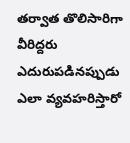తర్వాత తొలిసారిగా వీరిద్దరు ఎదురుపడినప్పుడు ఎలా వ్యవహరిస్తారో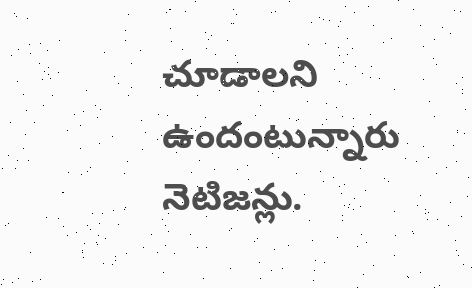చూడాలని ఉందంటున్నారు నెటిజన్లు.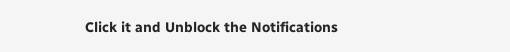Click it and Unblock the Notifications